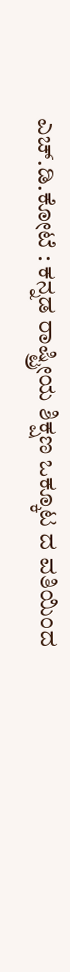ಎಚ್.ಡಿ.ಕೋಟೆ : ಕನ್ನಡ ರಾಷ್ಟ್ರೀಯ ಶಿಕ್ಷಣ ಒಕ್ಕೂಟ ದ ವತಿಯಿಂದ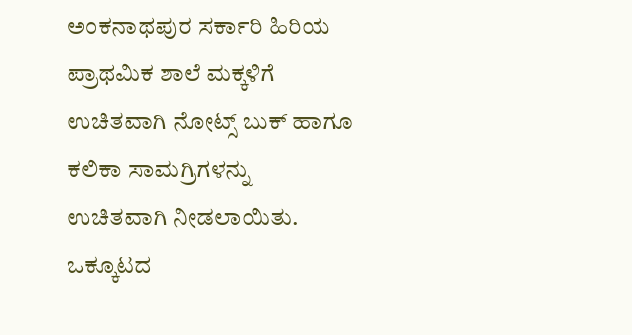ಅಂಕನಾಥಪುರ ಸರ್ಕಾರಿ ಹಿರಿಯ ಪ್ರಾಥಮಿಕ ಶಾಲೆ ಮಕ್ಕಳಿಗೆ ಉಚಿತವಾಗಿ ನೋಟ್ಸ್ ಬುಕ್ ಹಾಗೂ ಕಲಿಕಾ ಸಾಮಗ್ರಿಗಳನ್ನು ಉಚಿತವಾಗಿ ನೀಡಲಾಯಿತು.
ಒಕ್ಕೂಟದ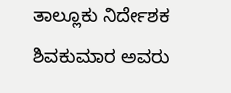ತಾಲ್ಲೂಕು ನಿರ್ದೇಶಕ ಶಿವಕುಮಾರ ಅವರು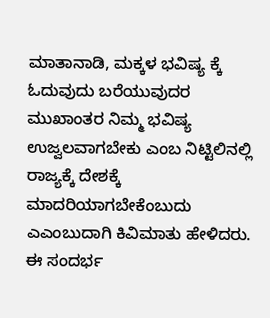ಮಾತಾನಾಡಿ, ಮಕ್ಕಳ ಭವಿಷ್ಯ ಕ್ಕೆ ಓದುವುದು ಬರೆಯುವುದರ ಮುಖಾಂತರ ನಿಮ್ಮ ಭವಿಷ್ಯ ಉಜ್ವಲವಾಗಬೇಕು ಎಂಬ ನಿಟ್ಟಿಲಿನಲ್ಲಿ ರಾಜ್ಯಕ್ಕೆ ದೇಶಕ್ಕೆ ಮಾದರಿಯಾಗಬೇಕೆಂಬುದು ಎಎಂಬುದಾಗಿ ಕಿವಿಮಾತು ಹೇಳಿದರು.
ಈ ಸಂದರ್ಭ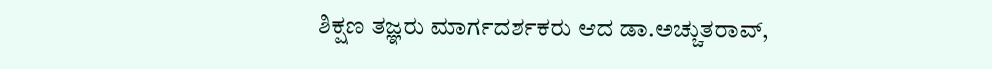ಶಿಕ್ಷಣ ತಜ್ಞರು ಮಾರ್ಗದರ್ಶಕರು ಆದ ಡಾ.ಅಚ್ಚುತರಾವ್,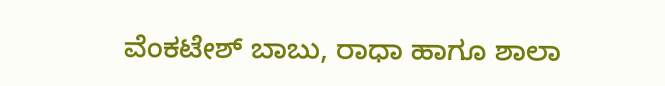ವೆಂಕಟೇಶ್ ಬಾಬು, ರಾಧಾ ಹಾಗೂ ಶಾಲಾ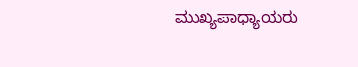ಮುಖ್ಯಪಾಧ್ಯಾಯರು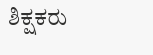ಶಿಕ್ಷಕರು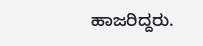ಹಾಜರಿದ್ದರು.